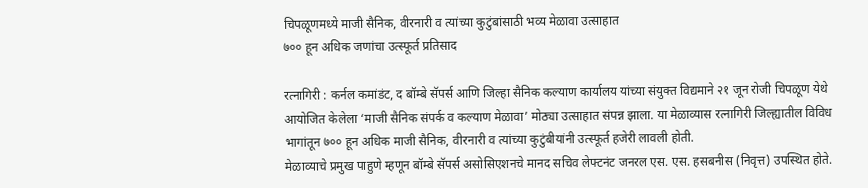चिपळूणमध्ये माजी सैनिक, वीरनारी व त्यांच्या कुटुंबांसाठी भव्य मेळावा उत्साहात
७०० हून अधिक जणांचा उत्स्फूर्त प्रतिसाद

रत्नागिरी : कर्नल कमांडंट, द बॉम्बे सॅपर्स आणि जिल्हा सैनिक कल्याण कार्यालय यांच्या संयुक्त विद्यमाने २१ जून रोजी चिपळूण येथे आयोजित केलेला ‘माजी सैनिक संपर्क व कल्याण मेळावा’ मोठ्या उत्साहात संपन्न झाला. या मेळाव्यास रत्नागिरी जिल्ह्यातील विविध भागांतून ७०० हून अधिक माजी सैनिक, वीरनारी व त्यांच्या कुटुंबीयांनी उत्स्फूर्त हजेरी लावली होती.
मेळाव्याचे प्रमुख पाहुणे म्हणून बॉम्बे सॅपर्स असोसिएशनचे मानद सचिव लेफ्टनंट जनरल एस. एस. हसबनीस (निवृत्त) उपस्थित होते.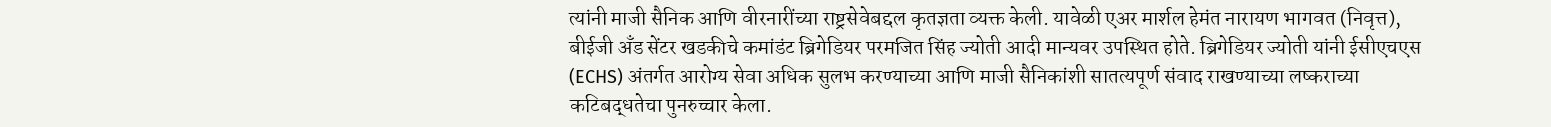त्यांनी माजी सैनिक आणि वीरनारींच्या राष्ट्रसेवेबद्दल कृतज्ञता व्यक्त केली. यावेळी एअर मार्शल हेमंत नारायण भागवत (निवृत्त), बीईजी अँड सेंटर खडकीचे कमांडंट ब्रिगेडियर परमजित सिंह ज्योती आदी मान्यवर उपस्थित होते. ब्रिगेडियर ज्योती यांनी ईसीएचएस (ECHS) अंतर्गत आरोग्य सेवा अधिक सुलभ करण्याच्या आणि माजी सैनिकांशी सातत्यपूर्ण संवाद राखण्याच्या लष्कराच्या कटिबद्धतेचा पुनरुच्चार केला.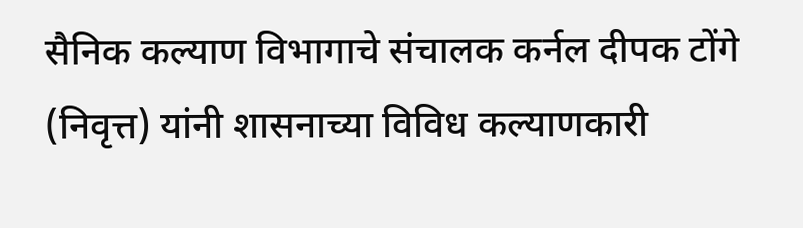सैनिक कल्याण विभागाचे संचालक कर्नल दीपक टोंगे (निवृत्त) यांनी शासनाच्या विविध कल्याणकारी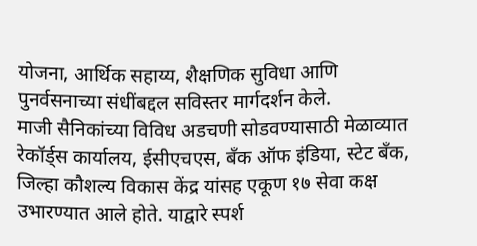योजना, आर्थिक सहाय्य, शैक्षणिक सुविधा आणि पुनर्वसनाच्या संधींबद्दल सविस्तर मार्गदर्शन केले.
माजी सैनिकांच्या विविध अडचणी सोडवण्यासाठी मेळाव्यात रेकॉर्ड्स कार्यालय, ईसीएचएस, बँक ऑफ इंडिया, स्टेट बँक, जिल्हा कौशल्य विकास केंद्र यांसह एकूण १७ सेवा कक्ष उभारण्यात आले होते. याद्वारे स्पर्श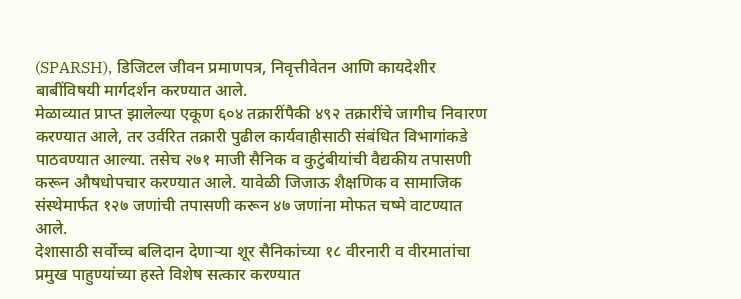(SPARSH), डिजिटल जीवन प्रमाणपत्र, निवृत्तीवेतन आणि कायदेशीर बाबींविषयी मार्गदर्शन करण्यात आले.
मेळाव्यात प्राप्त झालेल्या एकूण ६०४ तक्रारींपैकी ४९२ तक्रारींचे जागीच निवारण करण्यात आले, तर उर्वरित तक्रारी पुढील कार्यवाहीसाठी संबंधित विभागांकडे पाठवण्यात आल्या. तसेच २७१ माजी सैनिक व कुटुंबीयांची वैद्यकीय तपासणी करून औषधोपचार करण्यात आले. यावेळी जिजाऊ शैक्षणिक व सामाजिक संस्थेमार्फत १२७ जणांची तपासणी करून ४७ जणांना मोफत चष्मे वाटण्यात आले.
देशासाठी सर्वोच्च बलिदान देणाऱ्या शूर सैनिकांच्या १८ वीरनारी व वीरमातांचा प्रमुख पाहुण्यांच्या हस्ते विशेष सत्कार करण्यात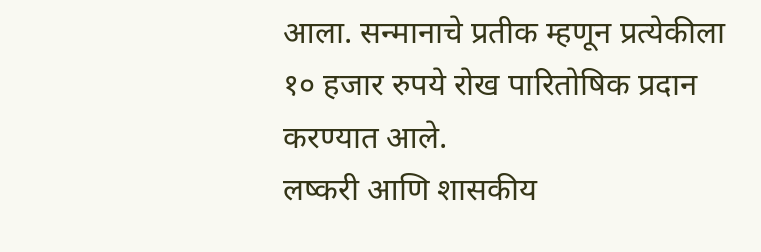आला. सन्मानाचे प्रतीक म्हणून प्रत्येकीला १० हजार रुपये रोख पारितोषिक प्रदान करण्यात आले.
लष्करी आणि शासकीय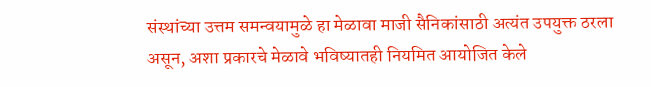संस्थांच्या उत्तम समन्वयामुळे हा मेळावा माजी सैनिकांसाठी अत्यंत उपयुक्त ठरला असून, अशा प्रकारचे मेळावे भविष्यातही नियमित आयोजित केले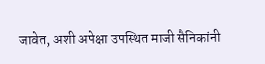जावेत, अशी अपेक्षा उपस्थित माजी सैनिकांनी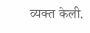व्यक्त केली.